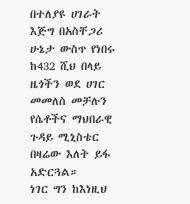በተለያዩ ሀገራት እጅግ በአስቸጋሪ ሁኔታ ውስጥ የነበሩ ከ432 ሺህ በላይ ዜጎችን ወደ ሀገር መመለስ መቻሉን የሴቶችና ማህበራዊ ጉዳይ ሚኒስቴር በዛሬው እለት ይፋ አድርጓል።
ነገር ግን ከእነዚህ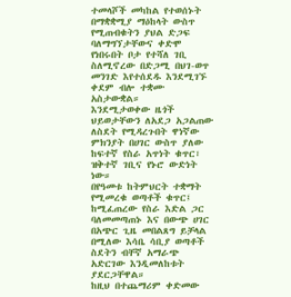ተመላሾች መካከል የተወሰኑት በማቋቋሚያ ማዕከላት ውስጥ የሚጠብቁትን ያህል ድጋፍ ባለማግኘታቸውና ቀድሞ የነበሩበት ቦታ የተሻለ ገቢ ስለሚኖረው በድጋሚ በህገ-ወጥ መንገድ እየተሰደዱ እንደሚገኙ ቀደም ብሎ ተቋሙ አስታውቋል።
እንደሚታወቀው ዜጎች ህይወታቸውን ለአደጋ አጋልጠው ለስደት የሚዳረጉበት ዋነኛው ምክንያት በሀገር ውስጥ ያለው ከፍተኛ የስራ አጥነት ቁጥር፣ ዝቅተኛ ገቢና የኑሮ ውድነት ነው።
በየዓመቱ ከትምህርት ተቋማት የሚመረቁ ወጣቶች ቁጥር፤ ከሚፈጠረው የስራ እድል ጋር ባለመመጣጠኑ እና በውጭ ሀገር በአጭር ጊዜ መበልጸግ ይቻላል በሚለው እሳቤ ሳቢያ ወጣቶች ስደትን ብቸኛ አማራጭ አድርገው እንዲመለከቱት ያደርጋቸዋል።
ከዚህ በተጨማሪም ቀድመው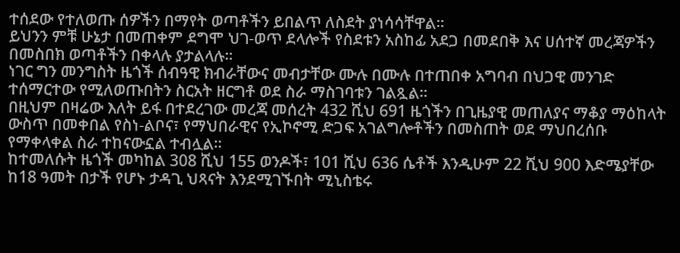ተሰደው የተለወጡ ሰዎችን በማየት ወጣቶችን ይበልጥ ለስደት ያነሳሳቸዋል።
ይህንን ምቹ ሁኔታ በመጠቀም ደግሞ ህገ-ወጥ ደላሎች የስደቱን አስከፊ አደጋ በመደበቅ እና ሀሰተኛ መረጃዎችን በመስበክ ወጣቶችን በቀላሉ ያታልላሉ።
ነገር ግን መንግስት ዜጎች ሰብዓዊ ክብራቸውና መብታቸው ሙሉ በሙሉ በተጠበቀ አግባብ በህጋዊ መንገድ ተሰማርተው የሚለወጡበትን ስርአት ዘርግቶ ወደ ስራ ማስገባቱን ገልጿል።
በዚህም በዛሬው እለት ይፋ በተደረገው መረጃ መሰረት 432 ሺህ 691 ዜጎችን በጊዜያዊ መጠለያና ማቆያ ማዕከላት ውስጥ በመቀበል የስነ-ልቦና፣ የማህበራዊና የኢኮኖሚ ድጋፍ አገልግሎቶችን በመስጠት ወደ ማህበረሰቡ የማቀላቀል ስራ ተከናውኗል ተብሏል።
ከተመለሱት ዜጎች መካከል 308 ሺህ 155 ወንዶች፣ 101 ሺህ 636 ሴቶች እንዲሁም 22 ሺህ 900 እድሜያቸው ከ18 ዓመት በታች የሆኑ ታዳጊ ህጻናት እንደሚገኙበት ሚኒስቴሩ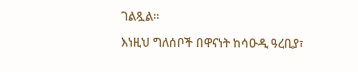ገልጿል።

እነዚህ ግለሰቦች በዋናነት ከሳዑዲ ዓረቢያ፣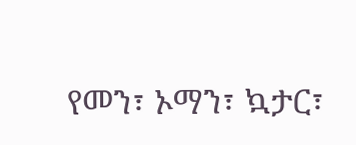የመን፣ ኦማን፣ ኳታር፣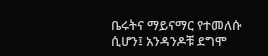ቤሩትና ማይናማር የተመለሱ ሲሆን፤ አንዳንዶቹ ደግሞ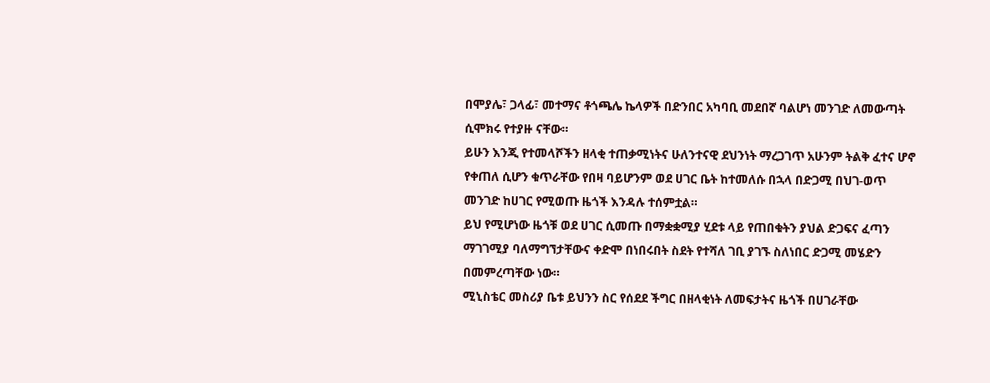በሞያሌ፣ ጋላፊ፣ መተማና ቶጎጫሌ ኬላዎች በድንበር አካባቢ መደበኛ ባልሆነ መንገድ ለመውጣት ሲሞክሩ የተያዙ ናቸው።
ይሁን እንጂ የተመላሾችን ዘላቂ ተጠቃሚነትና ሁለንተናዊ ደህንነት ማረጋገጥ አሁንም ትልቅ ፈተና ሆኖ የቀጠለ ሲሆን ቁጥራቸው የበዛ ባይሆንም ወደ ሀገር ቤት ከተመለሱ በኋላ በድጋሚ በህገ-ወጥ መንገድ ከሀገር የሚወጡ ዜጎች እንዳሉ ተሰምቷል።
ይህ የሚሆነው ዜጎቹ ወደ ሀገር ሲመጡ በማቋቋሚያ ሂደቱ ላይ የጠበቁትን ያህል ድጋፍና ፈጣን ማገገሚያ ባለማግኘታቸውና ቀድሞ በነበሩበት ስደት የተሻለ ገቢ ያገኙ ስለነበር ድጋሚ መሄድን በመምረጣቸው ነው።
ሚኒስቴር መስሪያ ቤቱ ይህንን ስር የሰደደ ችግር በዘላቂነት ለመፍታትና ዜጎች በሀገራቸው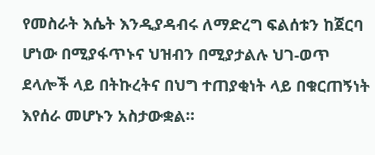የመስራት እሴት እንዲያዳብሩ ለማድረግ ፍልሰቱን ከጀርባ ሆነው በሚያፋጥኑና ህዝብን በሚያታልሉ ህገ-ወጥ ደላሎች ላይ በትኩረትና በህግ ተጠያቂነት ላይ በቁርጠኝነት እየሰራ መሆኑን አስታውቋል።